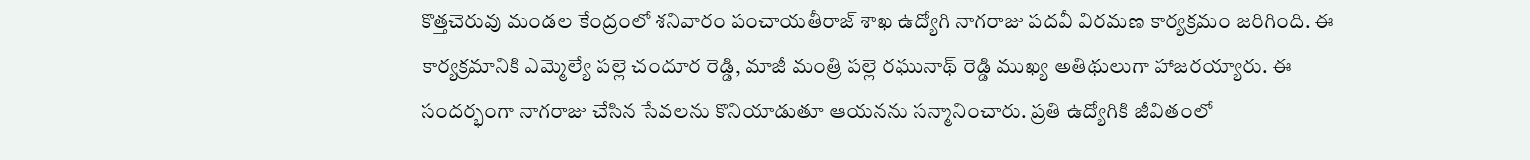కొత్తచెరువు మండల కేంద్రంలో శనివారం పంచాయతీరాజ్ శాఖ ఉద్యోగి నాగరాజు పదవీ విరమణ కార్యక్రమం జరిగింది. ఈ కార్యక్రమానికి ఎమ్మెల్యే పల్లె చందూర రెడ్డి, మాజీ మంత్రి పల్లె రఘునాథ్ రెడ్డి ముఖ్య అతిథులుగా హాజరయ్యారు. ఈ సందర్భంగా నాగరాజు చేసిన సేవలను కొనియాడుతూ ఆయనను సన్మానించారు. ప్రతి ఉద్యోగికి జీవితంలో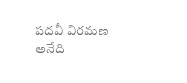పదవీ విరమణ అనేది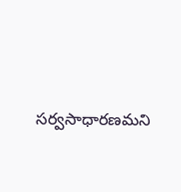సర్వసాధారణమని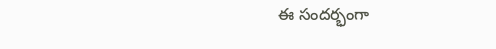ఈ సందర్భంగా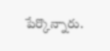పేర్కొన్నారు.